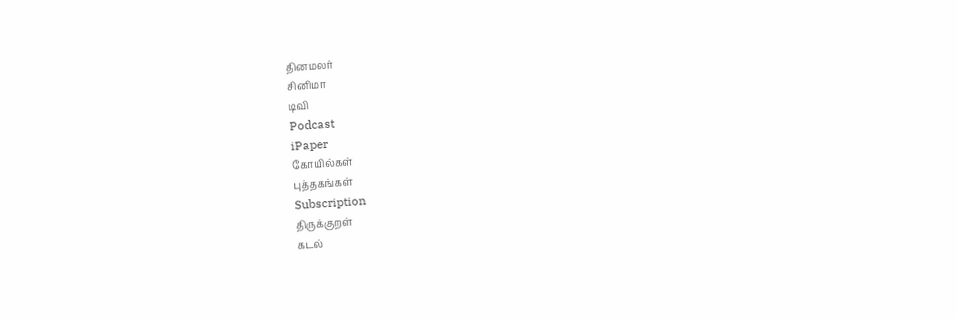தினமலர்
சினிமா
டிவி
Podcast
iPaper
கோயில்கள்
புத்தகங்கள்
Subscription
திருக்குறள்
கடல்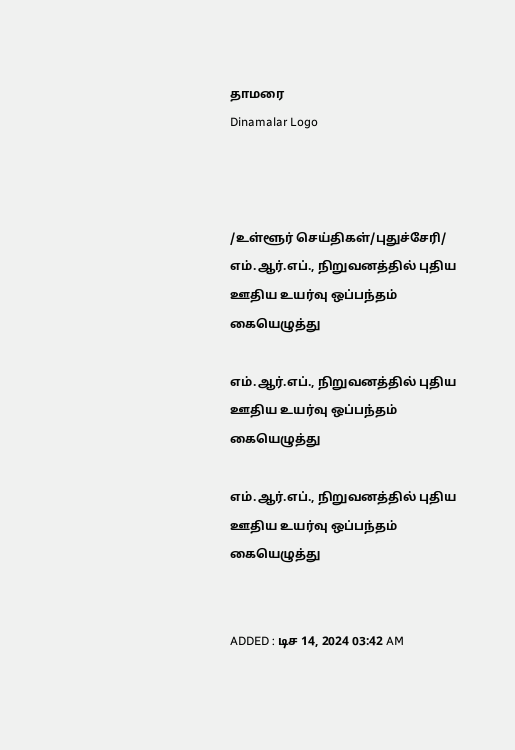தாமரை
Dinamalar Logo



/உள்ளூர் செய்திகள்/புதுச்சேரி/ எம்.ஆர்.எப்., நிறுவனத்தில் புதிய ஊதிய உயர்வு ஒப்பந்தம் கையெழுத்து

எம்.ஆர்.எப்., நிறுவனத்தில் புதிய ஊதிய உயர்வு ஒப்பந்தம் கையெழுத்து

எம்.ஆர்.எப்., நிறுவனத்தில் புதிய ஊதிய உயர்வு ஒப்பந்தம் கையெழுத்து


ADDED : டிச 14, 2024 03:42 AM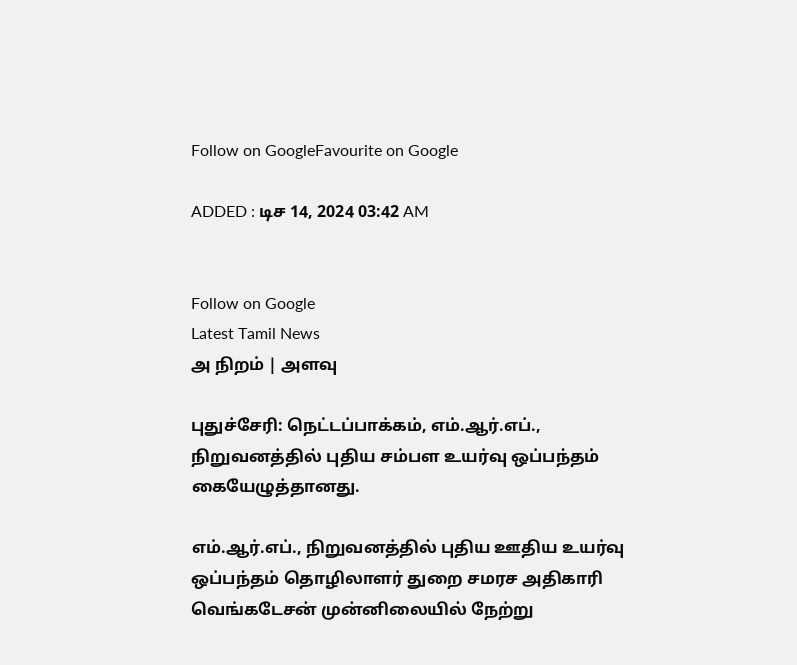Follow on GoogleFavourite on Google

ADDED : டிச 14, 2024 03:42 AM


Follow on Google
Latest Tamil News
அ நிறம் | அளவு

புதுச்சேரி: நெட்டப்பாக்கம், எம்.ஆர்.எப்., நிறுவனத்தில் புதிய சம்பள உயர்வு ஒப்பந்தம் கையேழுத்தானது.

எம்.ஆர்.எப்., நிறுவனத்தில் புதிய ஊதிய உயர்வு ஒப்பந்தம் தொழிலாளர் துறை சமரச அதிகாரி வெங்கடேசன் முன்னிலையில் நேற்று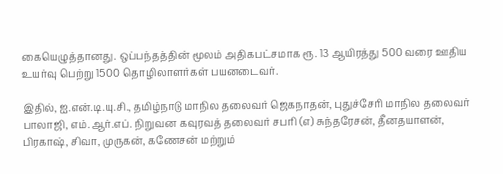கையெழுத்தானது. ஒப்பந்தத்தின் மூலம் அதிகபட்சமாக ரூ. 13 ஆயிரத்து 500 வரை ஊதிய உயர்வு பெற்று 1500 தொழிலாளர்கள் பயனடைவர்.

இதில், ஐ.என்.டி.யு.சி., தமிழ்நாடு மாநில தலைவர் ஜெகநாதன், புதுச்சேரி மாநில தலைவர் பாலாஜி, எம்.ஆர்.எப். நிறுவன கவுரவத் தலைவர் சபரி (எ) சுந்தரேசன், தீனதயாளன், பிரகாஷ், சிவா, முருகன், கணேசன் மற்றும்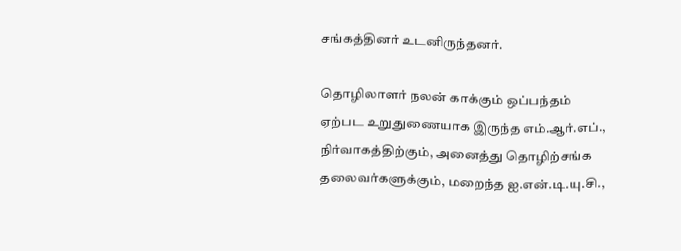சங்கத்தினர் உடனிருந்தனர்.

தொழிலாளர் நலன் காக்கும் ஒப்பந்தம் ஏற்பட உறுதுணையாக இருந்த எம்.ஆர்.எப்., நிர்வாகத்திற்கும், அனைத்து தொழிற்சங்க தலைவர்களுக்கும், மறைந்த ஐ.என்.டி.யு.சி.,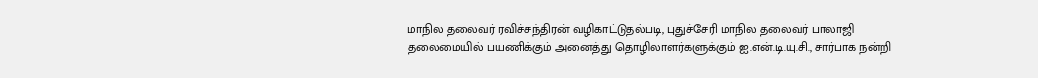மாநில தலைவர் ரவிச்சந்திரன் வழிகாட்டுதல்படி, புதுச்சேரி மாநில தலைவர் பாலாஜி தலைமையில் பயணிக்கும் அனைத்து தொழிலாளர்களுக்கும் ஐ.என்.டி.யு.சி., சார்பாக நன்றி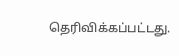தெரிவிக்கப்பட்டது.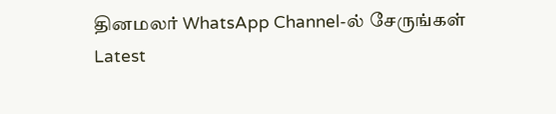தினமலர் WhatsApp Channel-ல் சேருங்கள்
Latest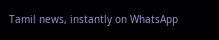Tamil news, instantly on WhatsApp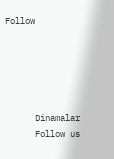Follow





      Dinamalar
      Follow us